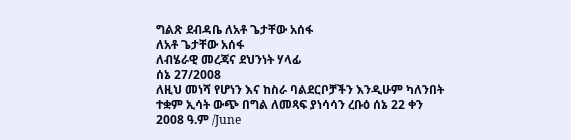ግልጽ ደብዳቤ ለአቶ ጌታቸው አሰፋ
ለአቶ ጌታቸው አሰፋ
ለብሄራዊ መረጃና ደህንነት ሃላፊ
ሰኔ 27/2008
ለዚህ መነሻ የሆነን እና ከስራ ባልደርቦቻችን እንዲሁም ካለንበት ተቋም ኢሳት ውጭ በግል ለመጻፍ ያነሳሳን ረቡዕ ሰኔ 22 ቀን 2008 ዓ.ም /June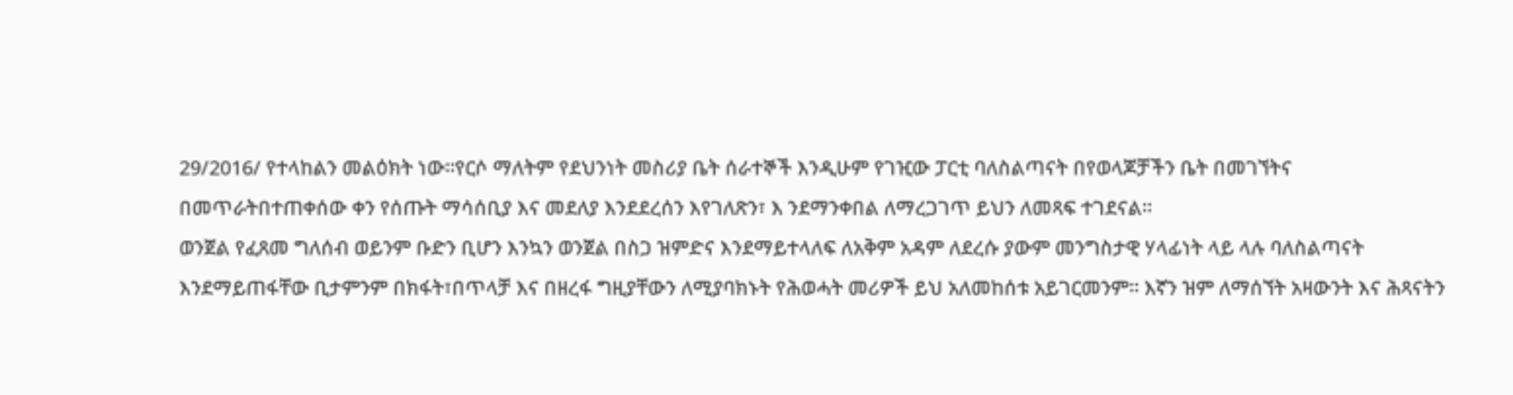29/2016/ የተላከልን መልዕክት ነው።የርሶ ማለትም የደህንነት መስሪያ ቤት ሰራተኞች እንዲሁም የገዢው ፓርቲ ባለስልጣናት በየወላጆቻችን ቤት በመገኘትና በመጥራትበተጠቀሰው ቀን የሰጡት ማሳሰቢያ እና መደለያ እንደደረሰን እየገለጽን፣ እ ንደማንቀበል ለማረጋገጥ ይህን ለመጻፍ ተገደናል።
ወንጀል የፈጸመ ግለሰብ ወይንም ቡድን ቢሆን እንኳን ወንጀል በስጋ ዝምድና እንደማይተላለፍ ለአቅም አዳም ለደረሱ ያውም መንግስታዊ ሃላፊነት ላይ ላሉ ባለስልጣናት እንደማይጠፋቸው ቢታምንም በክፋት፣በጥላቻ እና በዘረፋ ግዚያቸውን ለሚያባክኑት የሕወሓት መሪዎች ይህ አለመከሰቱ አይገርመንም። እኛን ዝም ለማሰኘት አዛውንት እና ሕጻናትን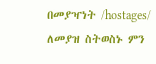በመያዣነት /hostages/ ለመያዝ ስትወስኑ ምን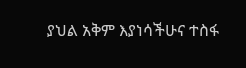ያህል አቅም እያነሳችሁና ተስፋ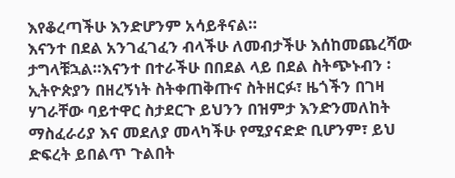እየቆረጣችሁ እንድሆንም አሳይቶናል።
እናንተ በደል አንገፈገፈን ብላችሁ ለመብታችሁ እሰከመጨረሻው ታግላቹኋል።እናንተ በተራችሁ በበደል ላይ በደል ስትጭኑብን ፡ ኢትዮጵያን በዘረኝነት ስትቀጠቅጡና ስትዘርፉ፣ ዜጎችን በገዛ ሃገራቸው ባይተዋር ስታደርጉ ይህንን በዝምታ እንድንመለከት ማስፈራሪያ እና መደለያ መላካችሁ የሚያናድድ ቢሆንም፣ ይህ ድፍረት ይበልጥ ጉልበት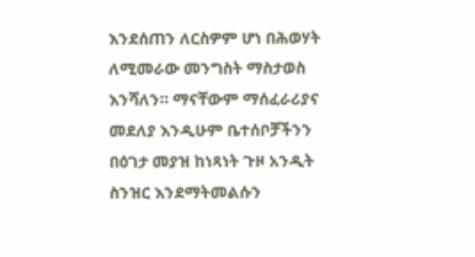እንደሰጠን ለርስዎም ሆነ በሕወሃት ለሚመራው መንግስት ማስታወስ እንሻለን። ማናቸውም ማሰፈራሪያና መደለያ እንዲሁም ቤተሰቦቻችንን በዕገታ መያዝ ከነጻነት ጉዞ አንዲት ስንዝር እንደማትመልሱን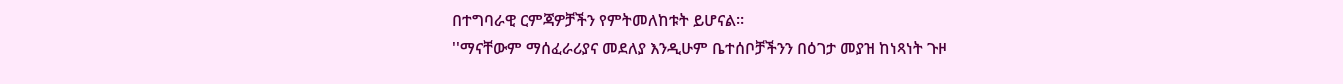በተግባራዊ ርምጃዎቻችን የምትመለከቱት ይሆናል።
''ማናቸውም ማሰፈራሪያና መደለያ እንዲሁም ቤተሰቦቻችንን በዕገታ መያዝ ከነጻነት ጉዞ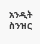አንዲት ስንዝር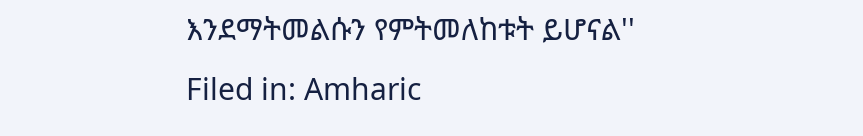እንደማትመልሱን የምትመለከቱት ይሆናል''
Filed in: Amharic